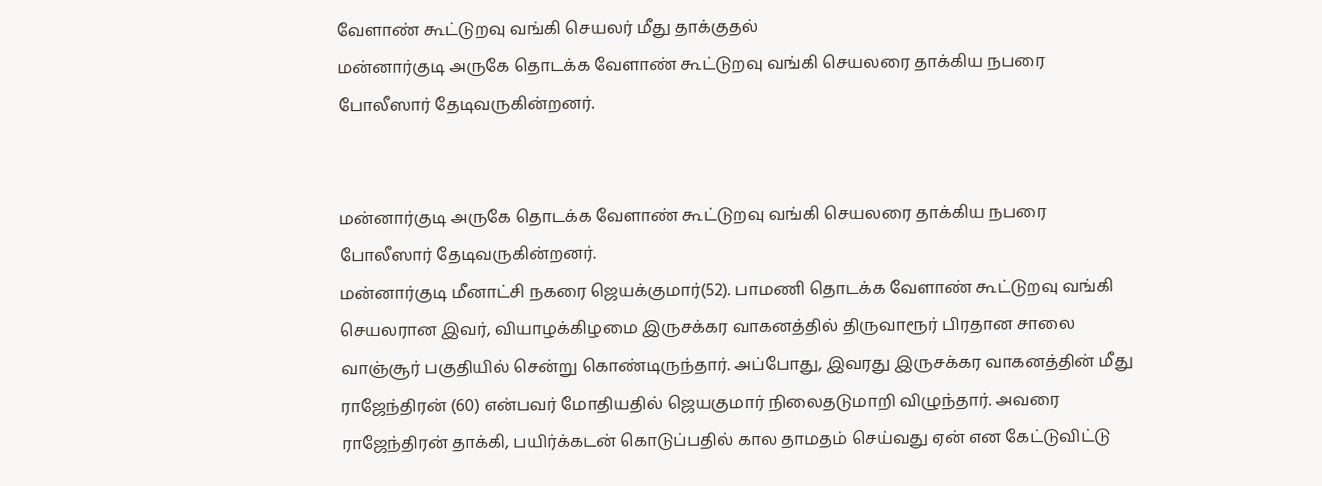வேளாண் கூட்டுறவு வங்கி செயலர் மீது தாக்குதல்
மன்னார்குடி அருகே தொடக்க வேளாண் கூட்டுறவு வங்கி செயலரை தாக்கிய நபரை போலீஸார் தேடிவருகின்றனர்.


மன்னார்குடி அருகே தொடக்க வேளாண் கூட்டுறவு வங்கி செயலரை தாக்கிய நபரை போலீஸார் தேடிவருகின்றனர்.
மன்னார்குடி மீனாட்சி நகரை ஜெயக்குமார்(52). பாமணி தொடக்க வேளாண் கூட்டுறவு வங்கி செயலரான இவர், வியாழக்கிழமை இருசக்கர வாகனத்தில் திருவாரூர் பிரதான சாலை வாஞ்சூர் பகுதியில் சென்று கொண்டிருந்தார். அப்போது, இவரது இருசக்கர வாகனத்தின் மீது ராஜேந்திரன் (60) என்பவர் மோதியதில் ஜெயகுமார் நிலைதடுமாறி விழுந்தார். அவரை ராஜேந்திரன் தாக்கி, பயிர்க்கடன் கொடுப்பதில் கால தாமதம் செய்வது ஏன் என கேட்டுவிட்டு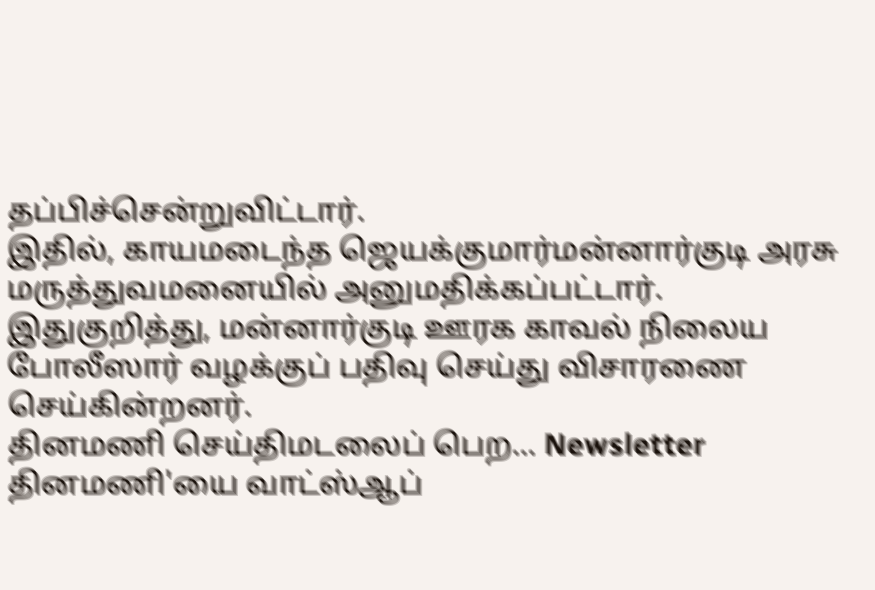தப்பிச்சென்றுவிட்டார்.
இதில், காயமடைந்த ஜெயக்குமார்மன்னார்குடி அரசு மருத்துவமனையில் அனுமதிக்கப்பட்டார். இதுகுறித்து, மன்னார்குடி ஊரக காவல் நிலைய போலீஸார் வழக்குப் பதிவு செய்து விசாரணை செய்கின்றனர்.
தினமணி செய்திமடலைப் பெற... Newsletter
தினமணி'யை வாட்ஸ்ஆப்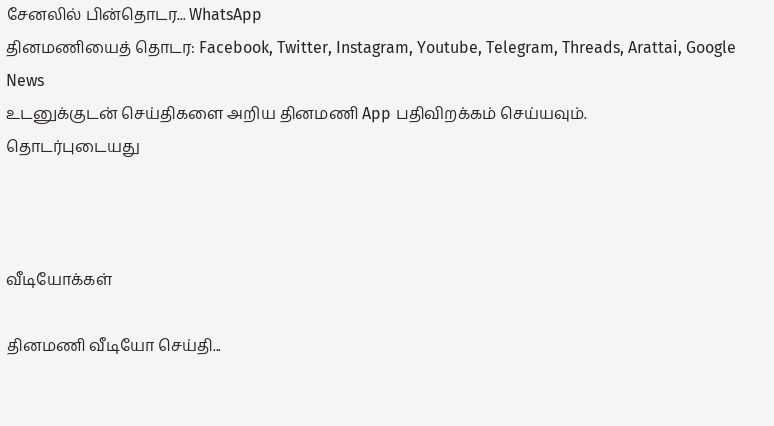சேனலில் பின்தொடர... WhatsApp
தினமணியைத் தொடர: Facebook, Twitter, Instagram, Youtube, Telegram, Threads, Arattai, Google News
உடனுக்குடன் செய்திகளை அறிய தினமணி App பதிவிறக்கம் செய்யவும்.
தொடர்புடையது



வீடியோக்கள்

தினமணி வீடியோ செய்தி...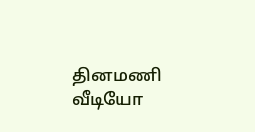தினமணி வீடியோ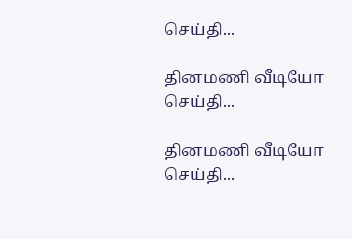செய்தி...

தினமணி வீடியோ செய்தி...

தினமணி வீடியோ செய்தி...